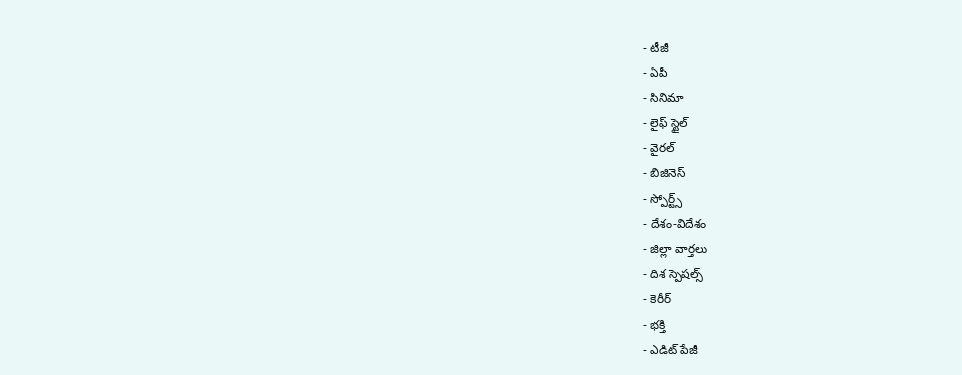- టీజీ
- ఏపీ
- సినిమా
- లైఫ్ స్టైల్
- వైరల్
- బిజినెస్
- స్పోర్ట్స్
- దేశం-విదేశం
- జిల్లా వార్తలు
- దిశ స్పెషల్స్
- కెరీర్
- భక్తి
- ఎడిట్ పేజీ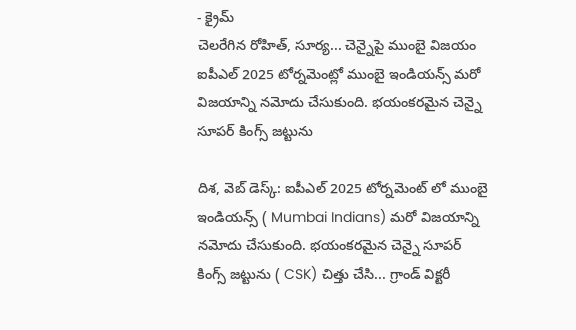- క్రైమ్
చెలరేగిన రోహిత్, సూర్య... చెన్నైపై ముంబై విజయం
ఐపీఎల్ 2025 టోర్నమెంట్లో ముంబై ఇండియన్స్ మరో విజయాన్ని నమోదు చేసుకుంది. భయంకరమైన చెన్నై సూపర్ కింగ్స్ జట్టును

దిశ, వెబ్ డెస్క్: ఐపీఎల్ 2025 టోర్నమెంట్ లో ముంబై ఇండియన్స్ ( Mumbai Indians) మరో విజయాన్ని నమోదు చేసుకుంది. భయంకరమైన చెన్నై సూపర్ కింగ్స్ జట్టును ( CSK) చిత్తు చేసి... గ్రాండ్ విక్టరీ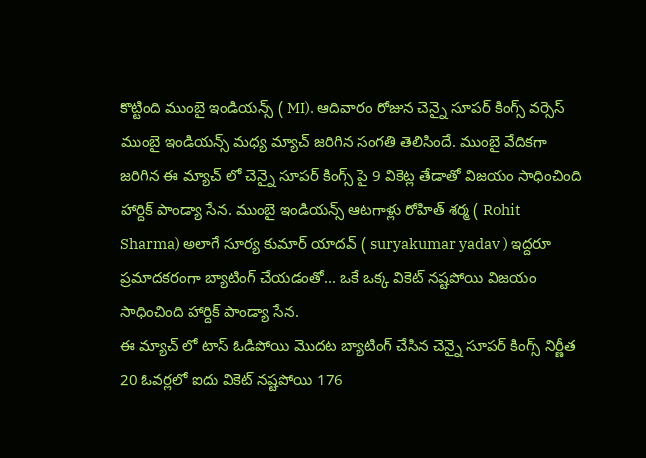కొట్టింది ముంబై ఇండియన్స్ ( MI). ఆదివారం రోజున చెన్నై సూపర్ కింగ్స్ వర్సెస్ ముంబై ఇండియన్స్ మధ్య మ్యాచ్ జరిగిన సంగతి తెలిసిందే. ముంబై వేదికగా జరిగిన ఈ మ్యాచ్ లో చెన్నై సూపర్ కింగ్స్ పై 9 వికెట్ల తేడాతో విజయం సాధించింది హార్దిక్ పాండ్యా సేన. ముంబై ఇండియన్స్ ఆటగాళ్లు రోహిత్ శర్మ ( Rohit Sharma) అలాగే సూర్య కుమార్ యాదవ్ ( suryakumar yadav ) ఇద్దరూ ప్రమాదకరంగా బ్యాటింగ్ చేయడంతో... ఒకే ఒక్క వికెట్ నష్టపోయి విజయం సాధించింది హార్దిక్ పాండ్యా సేన.
ఈ మ్యాచ్ లో టాస్ ఓడిపోయి మొదట బ్యాటింగ్ చేసిన చెన్నై సూపర్ కింగ్స్ నిర్ణీత 20 ఓవర్లలో ఐదు వికెట్ నష్టపోయి 176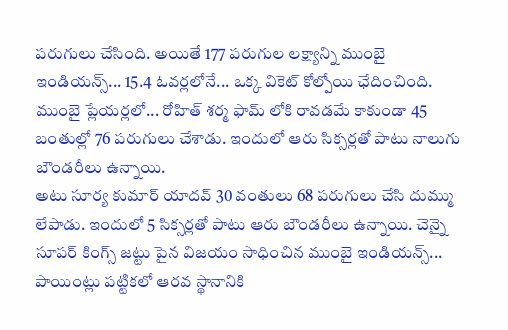పరుగులు చేసింది. అయితే 177 పరుగుల లక్ష్యాన్ని ముంబై ఇండియన్స్... 15.4 ఓవర్లలోనే... ఒక్క వికెట్ కోల్పోయి ఛేదించింది. ముంబై ప్లేయర్లలో... రోహిత్ శర్మ ఫామ్ లోకి రావడమే కాకుండా 45 బంతుల్లో 76 పరుగులు చేశాడు. ఇందులో ఆరు సిక్సర్లతో పాటు నాలుగు బౌండరీలు ఉన్నాయి.
అటు సూర్య కుమార్ యాదవ్ 30 వంతులు 68 పరుగులు చేసి దుమ్ము లేపాడు. ఇందులో 5 సిక్సర్లతో పాటు ఆరు బౌండరీలు ఉన్నాయి. చెన్నై సూపర్ కింగ్స్ జట్టు పైన విజయం సాధించిన ముంబై ఇండియన్స్... పాయింట్లు పట్టికలో ఆరవ స్థానానికి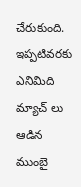చేరుకుంది. ఇప్పటివరకు ఎనిమిది మ్యాచ్ లు ఆడిన ముంబై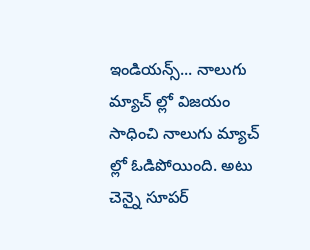ఇండియన్స్... నాలుగు మ్యాచ్ ల్లో విజయం సాధించి నాలుగు మ్యాచ్ ల్లో ఓడిపోయింది. అటు చెన్నై సూపర్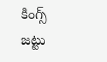కింగ్స్ జట్టు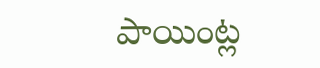పాయింట్ల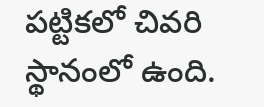పట్టికలో చివరి స్థానంలో ఉంది.